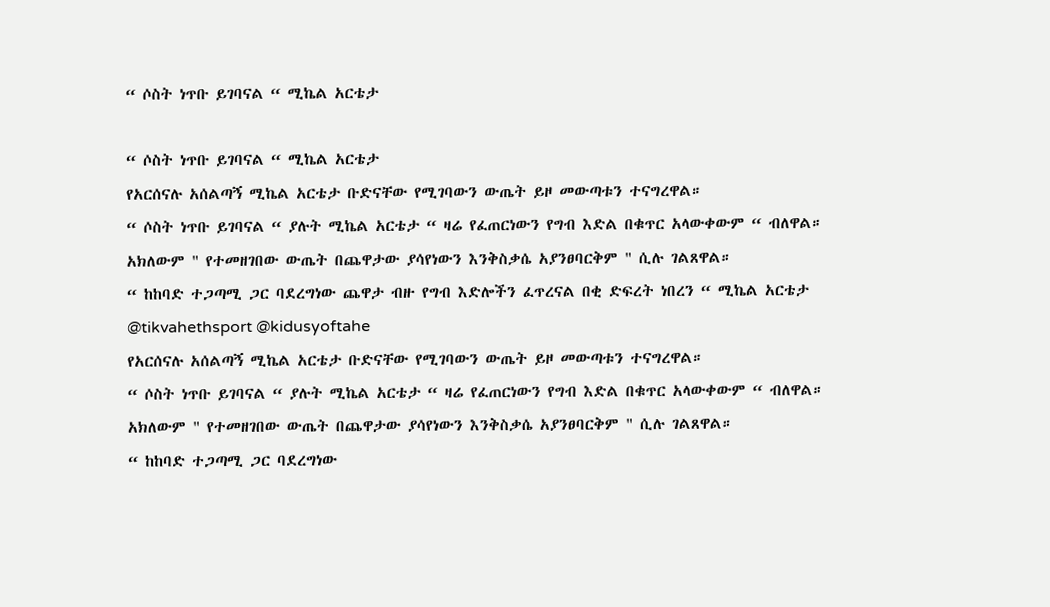“ ሶስት ነጥቡ ይገባናል “ ሚኬል አርቴታ

“ ሶስት ነጥቡ ይገባናል “ ሚኬል አርቴታ
የአርሰናሉ አሰልጣኝ ሚኬል አርቴታ ቡድናቸው የሚገባውን ውጤት ይዞ መውጣቱን ተናግረዋል።
“ ሶስት ነጥቡ ይገባናል “ ያሉት ሚኬል አርቴታ “ ዛሬ የፈጠርነውን የግብ እድል በቁጥር አላውቀውም “ ብለዋል።
አክለውም " የተመዘገበው ውጤት በጨዋታው ያሳየነውን እንቅስቃሴ አያንፀባርቅም " ሲሉ ገልጸዋል።
“ ከከባድ ተጋጣሚ ጋር ባደረግነው ጨዋታ ብዙ የግብ እድሎችን ፈጥረናል በቂ ድፍረት ነበረን “ ሚኬል አርቴታ
@tikvahethsport @kidusyoftahe
የአርሰናሉ አሰልጣኝ ሚኬል አርቴታ ቡድናቸው የሚገባውን ውጤት ይዞ መውጣቱን ተናግረዋል።
“ ሶስት ነጥቡ ይገባናል “ ያሉት ሚኬል አርቴታ “ ዛሬ የፈጠርነውን የግብ እድል በቁጥር አላውቀውም “ ብለዋል።
አክለውም " የተመዘገበው ውጤት በጨዋታው ያሳየነውን እንቅስቃሴ አያንፀባርቅም " ሲሉ ገልጸዋል።
“ ከከባድ ተጋጣሚ ጋር ባደረግነው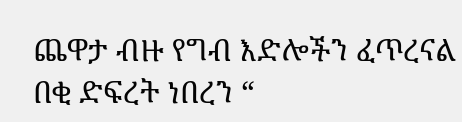ጨዋታ ብዙ የግብ እድሎችን ፈጥረናል በቂ ድፍረት ነበረን “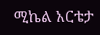ሚኬል አርቴታ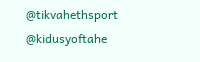@tikvahethsport @kidusyoftahe